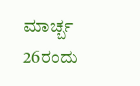ಮಾರ್ಚ್ಬ 26ರಂದು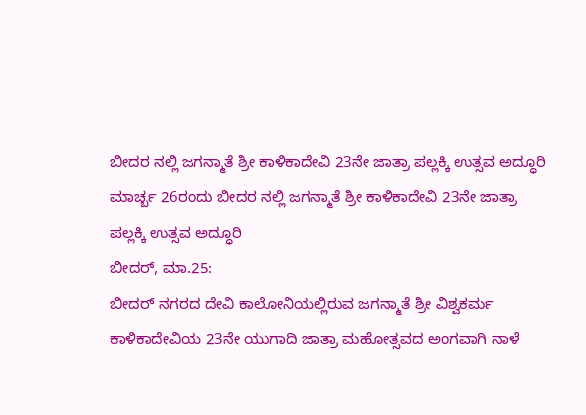ಬೀದರ ನಲ್ಲಿ ಜಗನ್ಮಾತೆ ಶ್ರೀ ಕಾಳಿಕಾದೇವಿ 23ನೇ ಜಾತ್ರಾ ಪಲ್ಲಕ್ಕಿ ಉತ್ಸವ ಅದ್ಧೂರಿ
ಮಾರ್ಚ್ಬ 26ರಂದು ಬೀದರ ನಲ್ಲಿ ಜಗನ್ಮಾತೆ ಶ್ರೀ ಕಾಳಿಕಾದೇವಿ 23ನೇ ಜಾತ್ರಾ ಪಲ್ಲಕ್ಕಿ ಉತ್ಸವ ಅದ್ಧೂರಿ
ಬೀದರ್, ಮಾ.25:
ಬೀದರ್ ನಗರದ ದೇವಿ ಕಾಲೋನಿಯಲ್ಲಿರುವ ಜಗನ್ಮಾತೆ ಶ್ರೀ ವಿಶ್ವಕರ್ಮ ಕಾಳಿಕಾದೇವಿಯ 23ನೇ ಯುಗಾದಿ ಜಾತ್ರಾ ಮಹೋತ್ಸವದ ಅಂಗವಾಗಿ ನಾಳೆ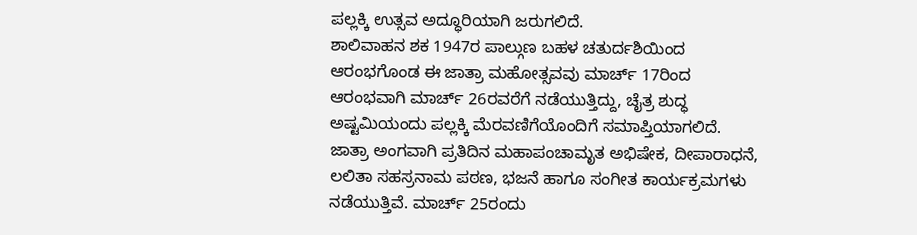ಪಲ್ಲಕ್ಕಿ ಉತ್ಸವ ಅದ್ಧೂರಿಯಾಗಿ ಜರುಗಲಿದೆ.
ಶಾಲಿವಾಹನ ಶಕ 1947ರ ಪಾಲ್ಗುಣ ಬಹಳ ಚತುರ್ದಶಿಯಿಂದ ಆರಂಭಗೊಂಡ ಈ ಜಾತ್ರಾ ಮಹೋತ್ಸವವು ಮಾರ್ಚ್ 17ರಿಂದ ಆರಂಭವಾಗಿ ಮಾರ್ಚ್ 26ರವರೆಗೆ ನಡೆಯುತ್ತಿದ್ದು, ಚೈತ್ರ ಶುದ್ಧ ಅಷ್ಟಮಿಯಂದು ಪಲ್ಲಕ್ಕಿ ಮೆರವಣಿಗೆಯೊಂದಿಗೆ ಸಮಾಪ್ತಿಯಾಗಲಿದೆ.
ಜಾತ್ರಾ ಅಂಗವಾಗಿ ಪ್ರತಿದಿನ ಮಹಾಪಂಚಾಮೃತ ಅಭಿಷೇಕ, ದೀಪಾರಾಧನೆ, ಲಲಿತಾ ಸಹಸ್ರನಾಮ ಪಠಣ, ಭಜನೆ ಹಾಗೂ ಸಂಗೀತ ಕಾರ್ಯಕ್ರಮಗಳು ನಡೆಯುತ್ತಿವೆ. ಮಾರ್ಚ್ 25ರಂದು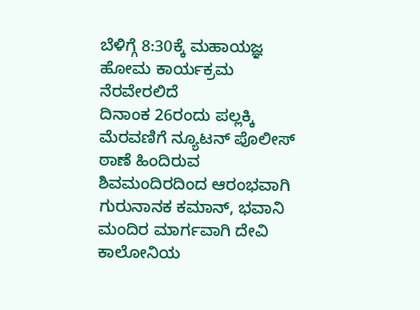ಬೆಳಿಗ್ಗೆ 8:30ಕ್ಕೆ ಮಹಾಯಜ್ಞ ಹೋಮ ಕಾರ್ಯಕ್ರಮ ನೆರವೇರಲಿದೆ
ದಿನಾಂಕ 26ರಂದು ಪಲ್ಲಕ್ಕಿ ಮೆರವಣಿಗೆ ನ್ಯೂಟನ್ ಪೊಲೀಸ್ ಠಾಣೆ ಹಿಂದಿರುವ ಶಿವಮಂದಿರದಿಂದ ಆರಂಭವಾಗಿ ಗುರುನಾನಕ ಕಮಾನ್, ಭವಾನಿ ಮಂದಿರ ಮಾರ್ಗವಾಗಿ ದೇವಿ ಕಾಲೋನಿಯ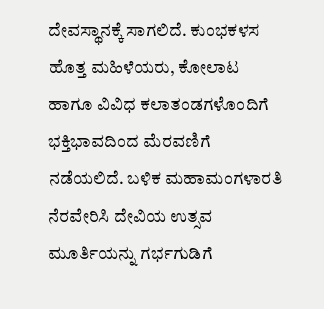ದೇವಸ್ಥಾನಕ್ಕೆ ಸಾಗಲಿದೆ. ಕುಂಭಕಳಸ ಹೊತ್ತ ಮಹಿಳೆಯರು, ಕೋಲಾಟ ಹಾಗೂ ವಿವಿಧ ಕಲಾತಂಡಗಳೊಂದಿಗೆ ಭಕ್ತಿಭಾವದಿಂದ ಮೆರವಣಿಗೆ ನಡೆಯಲಿದೆ. ಬಳಿಕ ಮಹಾಮಂಗಳಾರತಿ ನೆರವೇರಿಸಿ ದೇವಿಯ ಉತ್ಸವ ಮೂರ್ತಿಯನ್ನು ಗರ್ಭಗುಡಿಗೆ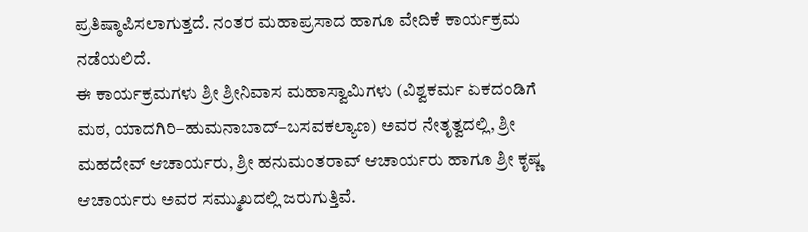ಪ್ರತಿಷ್ಠಾಪಿಸಲಾಗುತ್ತದೆ. ನಂತರ ಮಹಾಪ್ರಸಾದ ಹಾಗೂ ವೇದಿಕೆ ಕಾರ್ಯಕ್ರಮ ನಡೆಯಲಿದೆ.
ಈ ಕಾರ್ಯಕ್ರಮಗಳು ಶ್ರೀ ಶ್ರೀನಿವಾಸ ಮಹಾಸ್ವಾಮಿಗಳು (ವಿಶ್ವಕರ್ಮ ಏಕದಂಡಿಗೆ ಮಠ, ಯಾದಗಿರಿ–ಹುಮನಾಬಾದ್–ಬಸವಕಲ್ಯಾಣ) ಅವರ ನೇತೃತ್ವದಲ್ಲಿ, ಶ್ರೀ ಮಹದೇವ್ ಆಚಾರ್ಯರು, ಶ್ರೀ ಹನುಮಂತರಾವ್ ಆಚಾರ್ಯರು ಹಾಗೂ ಶ್ರೀ ಕೃಷ್ಣ ಆಚಾರ್ಯರು ಅವರ ಸಮ್ಮುಖದಲ್ಲಿ ಜರುಗುತ್ತಿವೆ.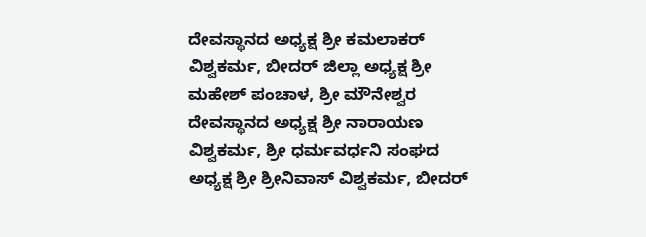ದೇವಸ್ಥಾನದ ಅಧ್ಯಕ್ಷ ಶ್ರೀ ಕಮಲಾಕರ್ ವಿಶ್ವಕರ್ಮ, ಬೀದರ್ ಜಿಲ್ಲಾ ಅಧ್ಯಕ್ಷ ಶ್ರೀ ಮಹೇಶ್ ಪಂಚಾಳ, ಶ್ರೀ ಮೌನೇಶ್ವರ ದೇವಸ್ಥಾನದ ಅಧ್ಯಕ್ಷ ಶ್ರೀ ನಾರಾಯಣ ವಿಶ್ವಕರ್ಮ, ಶ್ರೀ ಧರ್ಮವರ್ಧನಿ ಸಂಘದ ಅಧ್ಯಕ್ಷ ಶ್ರೀ ಶ್ರೀನಿವಾಸ್ ವಿಶ್ವಕರ್ಮ, ಬೀದರ್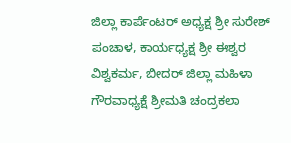ಜಿಲ್ಲಾ ಕಾರ್ಪೆಂಟರ್ ಅಧ್ಯಕ್ಷ ಶ್ರೀ ಸುರೇಶ್ ಪಂಚಾಳ, ಕಾರ್ಯಧ್ಯಕ್ಷ ಶ್ರೀ ಈಶ್ವರ ವಿಶ್ವಕರ್ಮ, ಬೀದರ್ ಜಿಲ್ಲಾ ಮಹಿಳಾ ಗೌರವಾಧ್ಯಕ್ಷೆ ಶ್ರೀಮತಿ ಚಂದ್ರಕಲಾ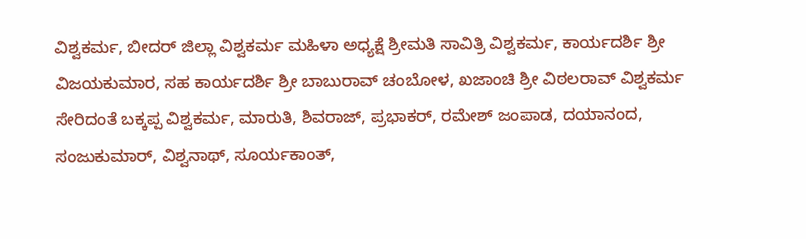ವಿಶ್ವಕರ್ಮ, ಬೀದರ್ ಜಿಲ್ಲಾ ವಿಶ್ವಕರ್ಮ ಮಹಿಳಾ ಅಧ್ಯಕ್ಷೆ ಶ್ರೀಮತಿ ಸಾವಿತ್ರಿ ವಿಶ್ವಕರ್ಮ, ಕಾರ್ಯದರ್ಶಿ ಶ್ರೀ ವಿಜಯಕುಮಾರ, ಸಹ ಕಾರ್ಯದರ್ಶಿ ಶ್ರೀ ಬಾಬುರಾವ್ ಚಂಬೋಳ, ಖಜಾಂಚಿ ಶ್ರೀ ವಿಠಲರಾವ್ ವಿಶ್ವಕರ್ಮ ಸೇರಿದಂತೆ ಬಕ್ಕಪ್ಪ ವಿಶ್ವಕರ್ಮ, ಮಾರುತಿ, ಶಿವರಾಜ್, ಪ್ರಭಾಕರ್, ರಮೇಶ್ ಜಂಪಾಡ, ದಯಾನಂದ, ಸಂಜುಕುಮಾರ್, ವಿಶ್ವನಾಥ್, ಸೂರ್ಯಕಾಂತ್,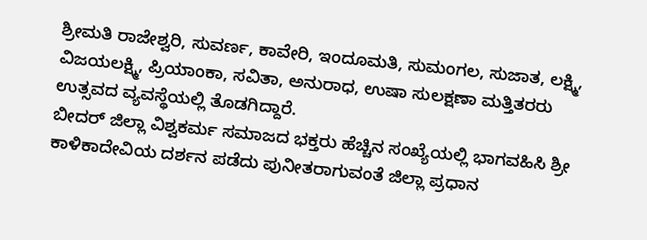ಶ್ರೀಮತಿ ರಾಜೇಶ್ವರಿ, ಸುವರ್ಣ, ಕಾವೇರಿ, ಇಂದೂಮತಿ, ಸುಮಂಗಲ, ಸುಜಾತ, ಲಕ್ಷ್ಮಿ, ವಿಜಯಲಕ್ಷ್ಮಿ, ಪ್ರಿಯಾಂಕಾ, ಸವಿತಾ, ಅನುರಾಧ, ಉಷಾ ಸುಲಕ್ಷಣಾ ಮತ್ತಿತರರು ಉತ್ಸವದ ವ್ಯವಸ್ಥೆಯಲ್ಲಿ ತೊಡಗಿದ್ದಾರೆ.
ಬೀದರ್ ಜಿಲ್ಲಾ ವಿಶ್ವಕರ್ಮ ಸಮಾಜದ ಭಕ್ತರು ಹೆಚ್ಚಿನ ಸಂಖ್ಯೆಯಲ್ಲಿ ಭಾಗವಹಿಸಿ ಶ್ರೀ ಕಾಳಿಕಾದೇವಿಯ ದರ್ಶನ ಪಡೆದು ಪುನೀತರಾಗುವಂತೆ ಜಿಲ್ಲಾ ಪ್ರಧಾನ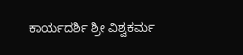ಕಾರ್ಯದರ್ಶಿ ಶ್ರೀ ವಿಶ್ವಕರ್ಮ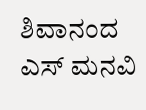ಶಿವಾನಂದ ಎಸ್ ಮನವಿ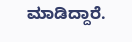ಮಾಡಿದ್ದಾರೆ.